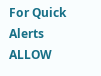For Quick Alerts
ALLOW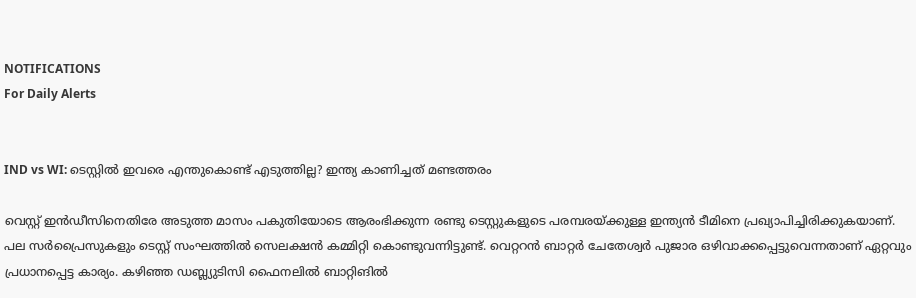NOTIFICATIONS
For Daily Alerts


IND vs WI: ടെസ്റ്റില്‍ ഇവരെ എന്തുകൊണ്ട് എടുത്തില്ല? ഇന്ത്യ കാണിച്ചത് മണ്ടത്തരം

വെസ്റ്റ് ഇന്‍ഡീസിനെതിരേ അടുത്ത മാസം പകുതിയോടെ ആരംഭിക്കുന്ന രണ്ടു ടെസ്റ്റുകളുടെ പരമ്പരയ്ക്കുള്ള ഇന്ത്യന്‍ ടീമിനെ പ്രഖ്യാപിച്ചിരിക്കുകയാണ്. പല സര്‍പ്രൈസുകളും ടെസ്റ്റ് സംഘത്തില്‍ സെലക്ഷന്‍ കമ്മിറ്റി കൊണ്ടുവന്നിട്ടുണ്ട്. വെറ്ററന്‍ ബാറ്റര്‍ ചേതേശ്വര്‍ പുജാര ഒഴിവാക്കപ്പെട്ടുവെന്നതാണ് ഏറ്റവും പ്രധാനപ്പെട്ട കാര്യം. കഴിഞ്ഞ ഡബ്ല്യുടിസി ഫൈനലില്‍ ബാറ്റിങില്‍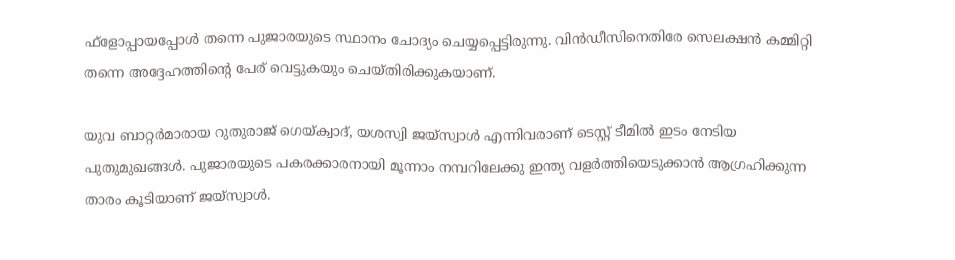ഫ്‌ളോപ്പായപ്പോള്‍ തന്നെ പുജാരയുടെ സ്ഥാനം ചോദ്യം ചെയ്യപ്പെട്ടിരുന്നു. വിന്‍ഡീസിനെതിരേ സെലക്ഷന്‍ കമ്മിറ്റി തന്നെ അദ്ദേഹത്തിന്റെ പേര് വെട്ടുകയും ചെയ്തിരിക്കുകയാണ്.

യുവ ബാറ്റര്‍മാരായ റുതുരാജ് ഗെയ്ക്വാദ്, യശസ്വി ജയ്‌സ്വാള്‍ എന്നിവരാണ് ടെസ്റ്റ് ടീമില്‍ ഇടം നേടിയ പുതുമുഖങ്ങള്‍. പുജാരയുടെ പകരക്കാരനായി മൂന്നാം നമ്പറിലേക്കു ഇന്ത്യ വളര്‍ത്തിയെടുക്കാന്‍ ആഗ്രഹിക്കുന്ന താരം കൂടിയാണ് ജയ്‌സ്വാള്‍.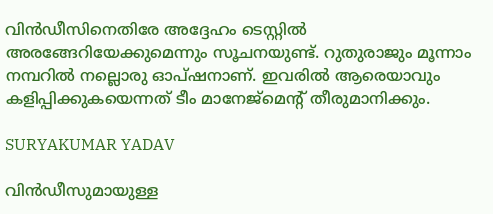വിന്‍ഡീസിനെതിരേ അദ്ദേഹം ടെസ്റ്റില്‍ അരങ്ങേറിയേക്കുമെന്നും സൂചനയുണ്ട്. റുതുരാജും മൂന്നാം നമ്പറില്‍ നല്ലൊരു ഓപ്ഷനാണ്. ഇവരില്‍ ആരെയാവും കളിപ്പിക്കുകയെന്നത് ടീം മാനേജ്‌മെന്റ് തീരുമാനിക്കും.

SURYAKUMAR YADAV

വിന്‍ഡീസുമായുള്ള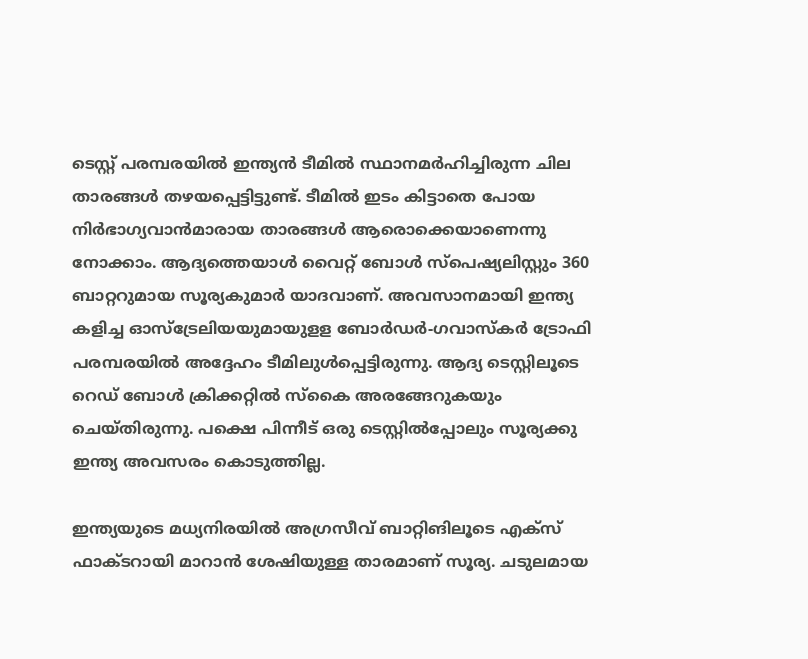ടെസ്റ്റ് പരമ്പരയില്‍ ഇന്ത്യന്‍ ടീമില്‍ സ്ഥാനമര്‍ഹിച്ചിരുന്ന ചില താരങ്ങള്‍ തഴയപ്പെട്ടിട്ടുണ്ട്. ടീമില്‍ ഇടം കിട്ടാതെ പോയ നിര്‍ഭാഗ്യവാന്‍മാരായ താരങ്ങള്‍ ആരൊക്കെയാണെന്നു നോക്കാം. ആദ്യത്തെയാള്‍ വൈറ്റ് ബോള്‍ സ്‌പെഷ്യലിസ്റ്റും 360 ബാറ്ററുമായ സൂര്യകുമാര്‍ യാദവാണ്. അവസാനമായി ഇന്ത്യ കളിച്ച ഓസ്‌ട്രേലിയയുമായുളള ബോര്‍ഡര്‍-ഗവാസ്‌കര്‍ ട്രോഫി പരമ്പരയില്‍ അദ്ദേഹം ടീമിലുള്‍പ്പെട്ടിരുന്നു. ആദ്യ ടെസ്റ്റിലൂടെ റെഡ് ബോള്‍ ക്രിക്കറ്റില്‍ സ്‌കൈ അരങ്ങേറുകയും ചെയ്തിരുന്നു. പക്ഷെ പിന്നീട് ഒരു ടെസ്റ്റില്‍പ്പോലും സൂര്യക്കു ഇന്ത്യ അവസരം കൊടുത്തില്ല.

ഇന്ത്യയുടെ മധ്യനിരയില്‍ അഗ്രസീവ് ബാറ്റിങിലൂടെ എക്‌സ് ഫാക്ടറായി മാറാന്‍ ശേഷിയുള്ള താരമാണ് സൂര്യ. ചടുലമായ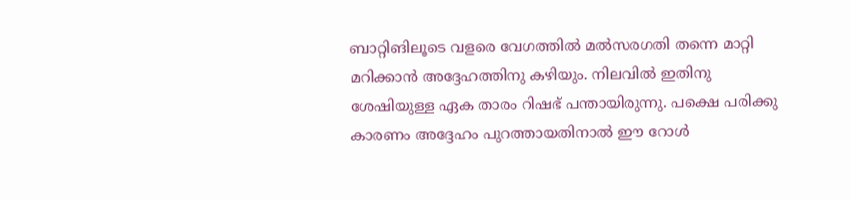ബാറ്റിങിലൂടെ വളരെ വേഗത്തില്‍ മല്‍സരഗതി തന്നെ മാറ്റി മറിക്കാന്‍ അദ്ദേഹത്തിനു കഴിയും. നിലവില്‍ ഇതിനു ശേഷിയുള്ള ഏക താരം റിഷഭ് പന്തായിരുന്നു. പക്ഷെ പരിക്കു കാരണം അദ്ദേഹം പുറത്തായതിനാല്‍ ഈ റോള്‍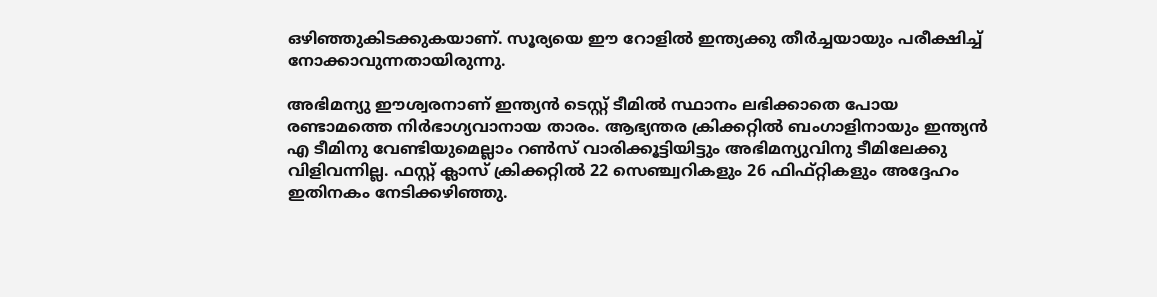ഒഴിഞ്ഞുകിടക്കുകയാണ്. സൂര്യയെ ഈ റോളില്‍ ഇന്ത്യക്കു തീര്‍ച്ചയായും പരീക്ഷിച്ച് നോക്കാവുന്നതായിരുന്നു.

അഭിമന്യു ഈശ്വരനാണ് ഇന്ത്യന്‍ ടെസ്റ്റ് ടീമില്‍ സ്ഥാനം ലഭിക്കാതെ പോയ രണ്ടാമത്തെ നിര്‍ഭാഗ്യവാനായ താരം. ആഭ്യന്തര ക്രിക്കറ്റില്‍ ബംഗാളിനായും ഇന്ത്യന്‍ എ ടീമിനു വേണ്ടിയുമെല്ലാം റണ്‍സ് വാരിക്കൂട്ടിയിട്ടും അഭിമന്യുവിനു ടീമിലേക്കു വിളിവന്നില്ല. ഫസ്റ്റ് ക്ലാസ് ക്രിക്കറ്റില്‍ 22 സെഞ്ച്വറികളും 26 ഫിഫ്റ്റികളും അദ്ദേഹം ഇതിനകം നേടിക്കഴിഞ്ഞു.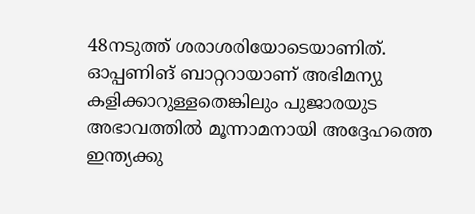48നടുത്ത് ശരാശരിയോടെയാണിത്. ഓപ്പണിങ് ബാറ്ററായാണ് അഭിമന്യു കളിക്കാറുള്ളതെങ്കിലും പുജാരയുട അഭാവത്തില്‍ മൂന്നാമനായി അദ്ദേഹത്തെ ഇന്ത്യക്കു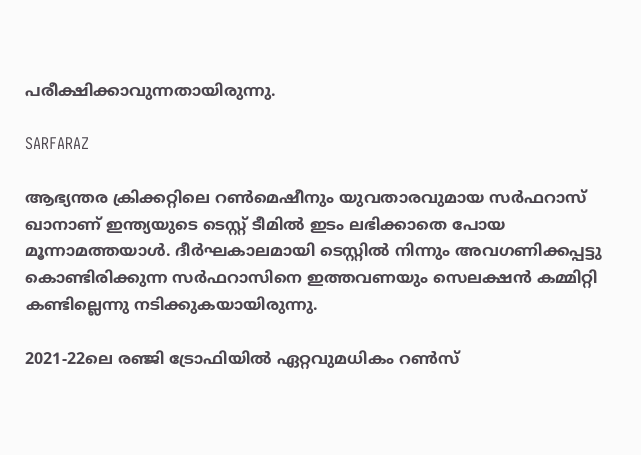പരീക്ഷിക്കാവുന്നതായിരുന്നു.

SARFARAZ

ആഭ്യന്തര ക്രിക്കറ്റിലെ റണ്‍മെഷീനും യുവതാരവുമായ സര്‍ഫറാസ് ഖാനാണ് ഇന്ത്യയുടെ ടെസ്റ്റ് ടീമില്‍ ഇടം ലഭിക്കാതെ പോയ മൂന്നാമത്തയാള്‍. ദീര്‍ഘകാലമായി ടെസ്റ്റില്‍ നിന്നും അവഗണിക്കപ്പട്ടു കൊണ്ടിരിക്കുന്ന സര്‍ഫറാസിനെ ഇത്തവണയും സെലക്ഷന്‍ കമ്മിറ്റി കണ്ടില്ലെന്നു നടിക്കുകയായിരുന്നു.

2021-22ലെ രഞ്ജി ട്രോഫിയില്‍ ഏറ്റവുമധികം റണ്‍സ്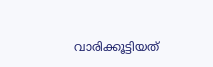വാരിക്കൂട്ടിയത്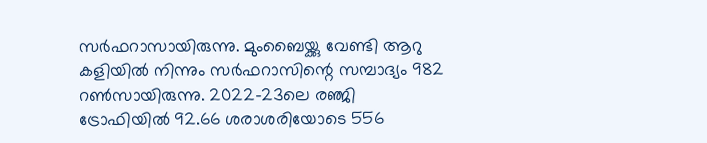സര്‍ഫറാസായിരുന്നു. മുംബൈയ്ക്കു വേണ്ടി ആറു കളിയില്‍ നിന്നും സര്‍ഫറാസിന്റെ സമ്പാദ്യം 982 റണ്‍സായിരുന്നു. 2022-23ലെ രഞ്ജി ട്രോഫിയില്‍ 92.66 ശരാശരിയോടെ 556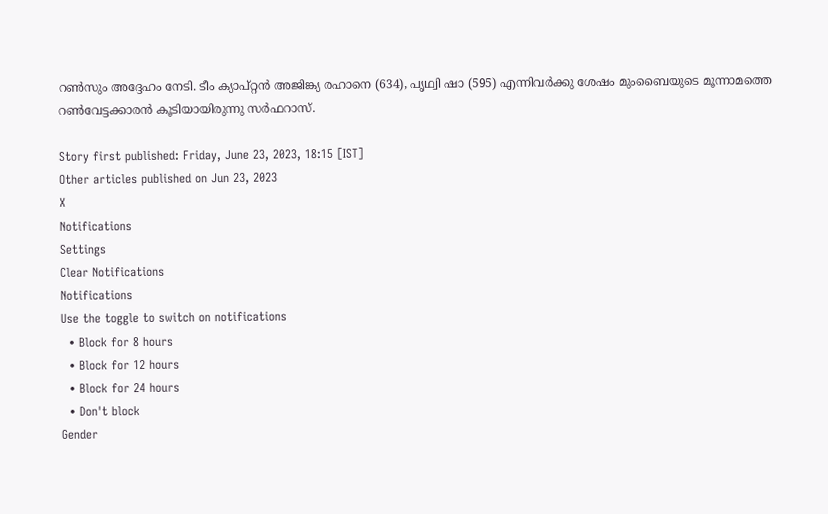റണ്‍സും അദ്ദേഹം നേടി. ടീം ക്യാപ്റ്റന്‍ അജിങ്ക്യ രഹാനെ (634), പൃഥ്വി ഷാ (595) എന്നിവര്‍ക്കു ശേഷം മുംബൈയുടെ മൂന്നാമത്തെ റണ്‍വേട്ടക്കാരന്‍ കൂടിയായിരുന്നു സര്‍ഫറാസ്.

Story first published: Friday, June 23, 2023, 18:15 [IST]
Other articles published on Jun 23, 2023
X
Notifications
Settings
Clear Notifications
Notifications
Use the toggle to switch on notifications
  • Block for 8 hours
  • Block for 12 hours
  • Block for 24 hours
  • Don't block
Gender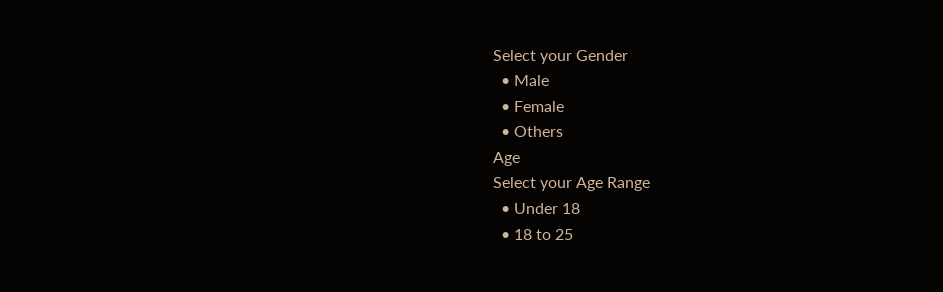Select your Gender
  • Male
  • Female
  • Others
Age
Select your Age Range
  • Under 18
  • 18 to 25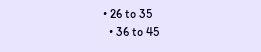• 26 to 35
  • 36 to 45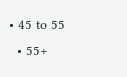• 45 to 55
  • 55+